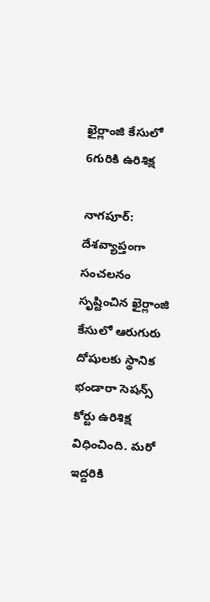ఖైర్లాంజి కేసులో 6గురికి ఉరిశిక్ష

నాగపూర్‌: దేశవ్యాప్తంగా సంచలనం సృష్టించిన ఖైర్లాంజి కేసులో ఆరుగురు దోషులకు స్థానిక భండారా సెషన్స్‌ కోర్టు ఉరిశిక్ష విధించింది. మరో ఇద్దరికి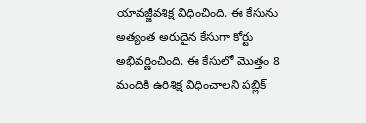యావజ్జీవశిక్ష విధించింది. ఈ కేసును అత్యంత అరుదైన కేసుగా కోర్టు అభివర్ణించింది. ఈ కేసులో మొత్తం 8 మందికి ఉరిశిక్ష విధించాలని పబ్లిక్‌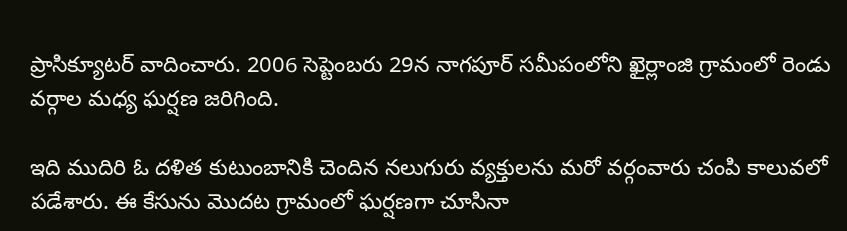ప్రాసిక్యూటర్‌ వాదించారు. 2006 సెప్టెంబరు 29న నాగపూర్‌ సమీపంలోని ఖైర్లాంజి గ్రామంలో రెండు వర్గాల మధ్య ఘర్షణ జరిగింది.

ఇది ముదిరి ఓ దళిత కుటుంబానికి చెందిన నలుగురు వ్యక్తులను మరో వర్గంవారు చంపి కాలువలో పడేశారు. ఈ కేసును మొదట గ్రామంలో ఘర్షణగా చూసినా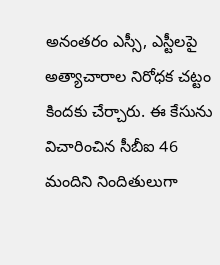అనంతరం ఎస్సీ, ఎస్టీలపై అత్యాచారాల నిరోధక చట్టం కిందకు చేర్చారు. ఈ కేసును విచారించిన సీబీఐ 46 మందిని నిందితులుగా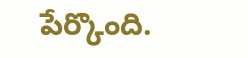పేర్కొంది.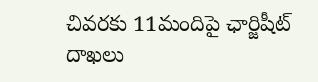చివరకు 11మందిపై ఛార్జిషీట్‌ దాఖలు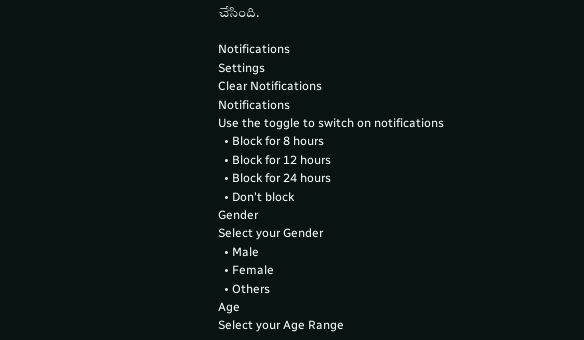చేసింది.

Notifications
Settings
Clear Notifications
Notifications
Use the toggle to switch on notifications
  • Block for 8 hours
  • Block for 12 hours
  • Block for 24 hours
  • Don't block
Gender
Select your Gender
  • Male
  • Female
  • Others
Age
Select your Age Range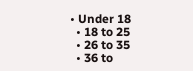• Under 18
  • 18 to 25
  • 26 to 35
  • 36 to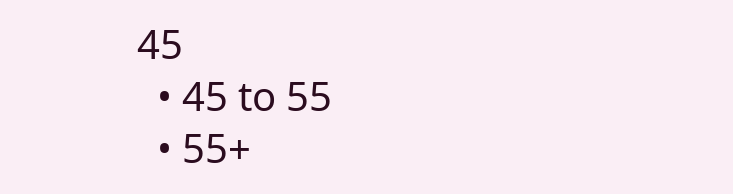45
  • 45 to 55
  • 55+